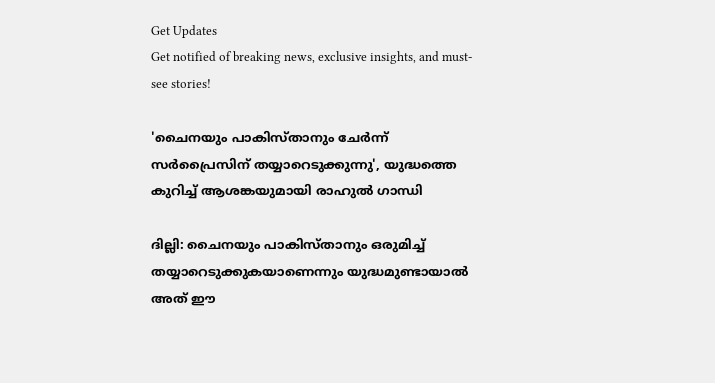Get Updates
Get notified of breaking news, exclusive insights, and must-see stories!

'ചൈനയും പാകിസ്താനും ചേർന്ന് സർപ്രൈസിന് തയ്യാറെടുക്കുന്നു', യുദ്ധത്തെ കുറിച്ച് ആശങ്കയുമായി രാഹുൽ ഗാന്ധി

ദില്ലി: ചൈനയും പാകിസ്താനും ഒരുമിച്ച് തയ്യാറെടുക്കുകയാണെന്നും യുദ്ധമുണ്ടായാല്‍ അത് ഈ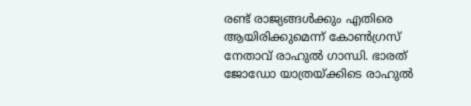രണ്ട് രാജ്യങ്ങള്‍ക്കും എതിരെ ആയിരിക്കുമെന്ന് കോണ്‍ഗ്രസ് നേതാവ് രാഹുല്‍ ഗാന്ധി. ഭാരത് ജോഡോ യാത്രയ്ക്കിടെ രാഹുല്‍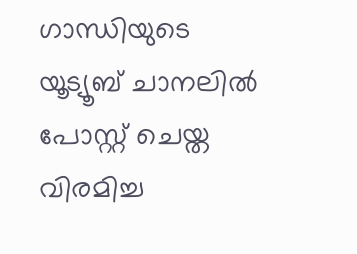ഗാന്ധിയുടെ യൂട്യൂബ് ചാനലില്‍ പോസ്റ്റ് ചെയ്ത വിരമിച്ച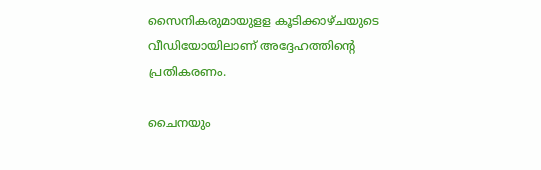സൈനികരുമായുളള കൂടിക്കാഴ്ചയുടെ വീഡിയോയിലാണ് അദ്ദേഹത്തിന്റെ പ്രതികരണം.

ചൈനയും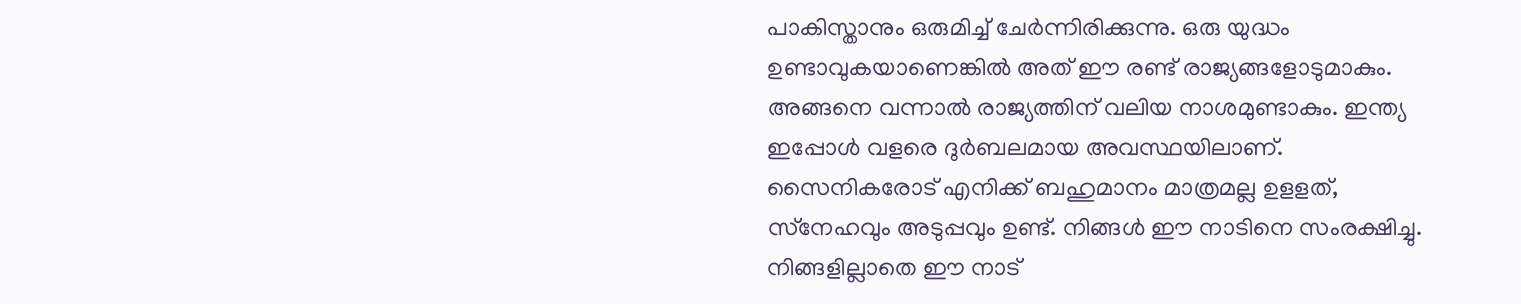പാകിസ്താനും ഒരുമിച്ച് ചേര്‍ന്നിരിക്കുന്നു. ഒരു യുദ്ധം ഉണ്ടാവുകയാണെങ്കില്‍ അത് ഈ രണ്ട് രാജ്യങ്ങളോടുമാകും. അങ്ങനെ വന്നാല്‍ രാജ്യത്തിന് വലിയ നാശമുണ്ടാകും. ഇന്ത്യ ഇപ്പോള്‍ വളരെ ദുര്‍ബലമായ അവസ്ഥയിലാണ്. സൈനികരോട് എനിക്ക് ബഹുമാനം മാത്രമല്ല ഉളളത്, സ്‌നേഹവും അടുപ്പവും ഉണ്ട്. നിങ്ങള്‍ ഈ നാടിനെ സംരക്ഷിച്ചു. നിങ്ങളില്ലാതെ ഈ നാട്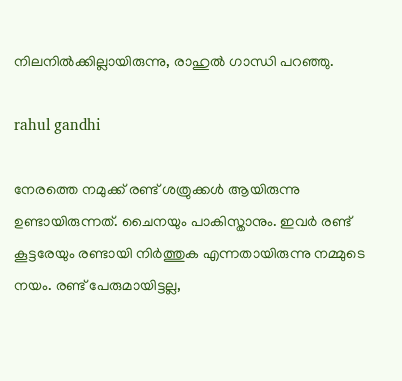നിലനില്‍ക്കില്ലായിരുന്നു, രാഹുല്‍ ഗാന്ധി പറഞ്ഞു.

rahul gandhi

നേരത്തെ നമുക്ക് രണ്ട് ശത്രുക്കള്‍ ആയിരുന്നു ഉണ്ടായിരുന്നത്. ചൈനയും പാകിസ്താനും. ഇവര്‍ രണ്ട് കൂട്ടരേയും രണ്ടായി നിര്‍ത്തുക എന്നതായിരുന്നു നമ്മുടെ നയം. രണ്ട് പേരുമായിട്ടല്ല,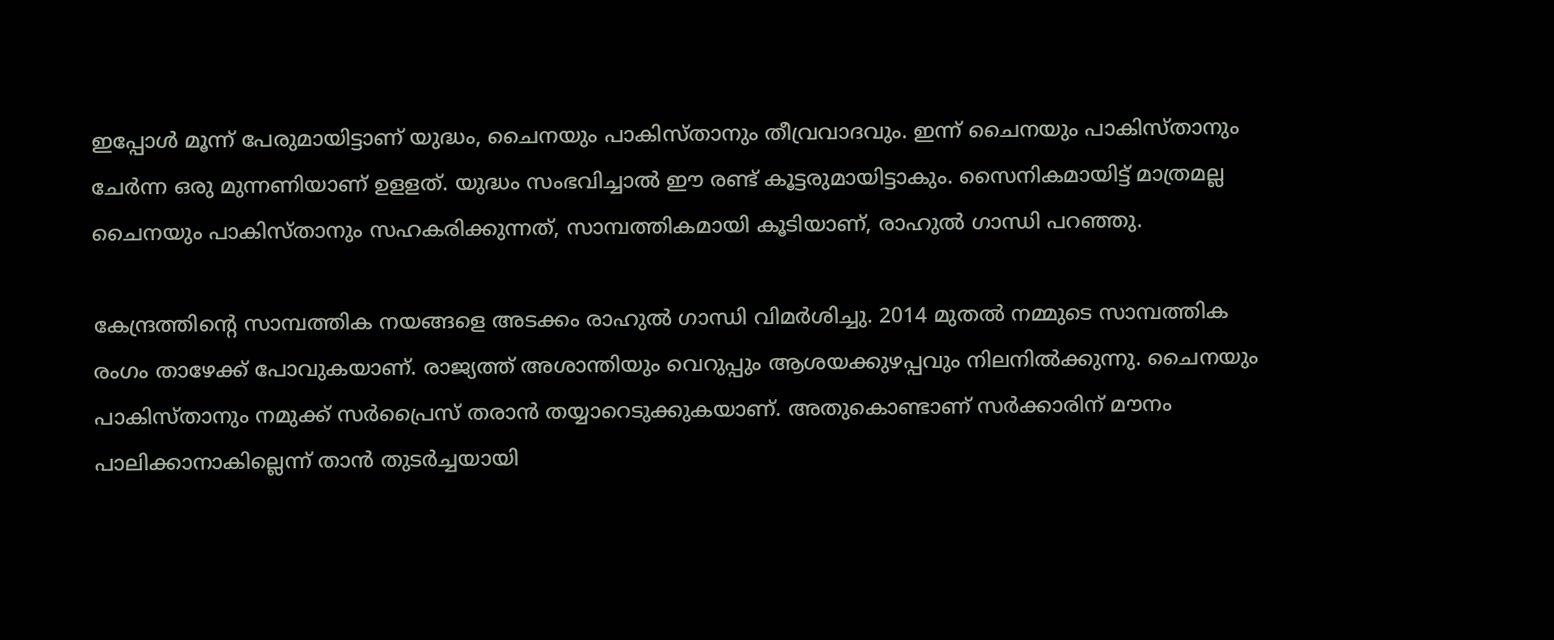ഇപ്പോള്‍ മൂന്ന് പേരുമായിട്ടാണ് യുദ്ധം, ചൈനയും പാകിസ്താനും തീവ്രവാദവും. ഇന്ന് ചൈനയും പാകിസ്താനും ചേര്‍ന്ന ഒരു മുന്നണിയാണ് ഉളളത്. യുദ്ധം സംഭവിച്ചാല്‍ ഈ രണ്ട് കൂട്ടരുമായിട്ടാകും. സൈനികമായിട്ട് മാത്രമല്ല ചൈനയും പാകിസ്താനും സഹകരിക്കുന്നത്, സാമ്പത്തികമായി കൂടിയാണ്, രാഹുല്‍ ഗാന്ധി പറഞ്ഞു.

കേന്ദ്രത്തിന്റെ സാമ്പത്തിക നയങ്ങളെ അടക്കം രാഹുല്‍ ഗാന്ധി വിമര്‍ശിച്ചു. 2014 മുതല്‍ നമ്മുടെ സാമ്പത്തിക രംഗം താഴേക്ക് പോവുകയാണ്. രാജ്യത്ത് അശാന്തിയും വെറുപ്പും ആശയക്കുഴപ്പവും നിലനില്‍ക്കുന്നു. ചൈനയും പാകിസ്താനും നമുക്ക് സര്‍പ്രൈസ് തരാന്‍ തയ്യാറെടുക്കുകയാണ്. അതുകൊണ്ടാണ് സര്‍ക്കാരിന് മൗനം പാലിക്കാനാകില്ലെന്ന് താന്‍ തുടര്‍ച്ചയായി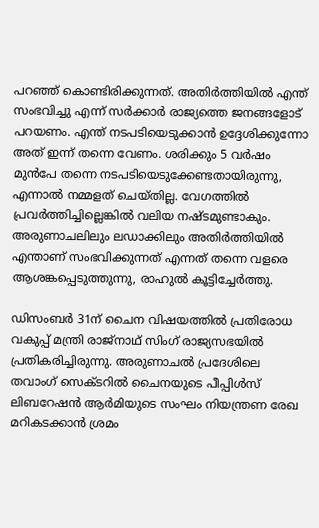പറഞ്ഞ് കൊണ്ടിരിക്കുന്നത്. അതിര്‍ത്തിയില്‍ എന്ത് സംഭവിച്ചു എന്ന് സര്‍ക്കാര്‍ രാജ്യത്തെ ജനങ്ങളോട് പറയണം. എന്ത് നടപടിയെടുക്കാന്‍ ഉദ്ദേശിക്കുന്നോ അത് ഇന്ന് തന്നെ വേണം. ശരിക്കും 5 വര്‍ഷം മുന്‍പേ തന്നെ നടപടിയെടുക്കേണ്ടതായിരുന്നു, എന്നാല്‍ നമ്മളത് ചെയ്തില്ല. വേഗത്തില്‍ പ്രവര്‍ത്തിച്ചില്ലെങ്കില്‍ വലിയ നഷ്ടമുണ്ടാകും. അരുണാചലിലും ലഡാക്കിലും അതിര്‍ത്തിയില്‍ എന്താണ് സംഭവിക്കുന്നത് എന്നത് തന്നെ വളരെ ആശങ്കപ്പെടുത്തുന്നു, രാഹുല്‍ കൂട്ടിച്ചേര്‍ത്തു.

ഡിസംബര്‍ 31ന് ചൈന വിഷയത്തില്‍ പ്രതിരോധ വകുപ്പ് മന്ത്രി രാജ്‌നാഥ് സിംഗ് രാജ്യസഭയില്‍ പ്രതികരിച്ചിരുന്നു. അരുണാചല്‍ പ്രദേശിലെ തവാംഗ് സെക്ടറില്‍ ചൈനയുടെ പീപ്പിള്‍സ് ലിബറേഷന്‍ ആര്‍മിയുടെ സംഘം നിയന്ത്രണ രേഖ മറികടക്കാന്‍ ശ്രമം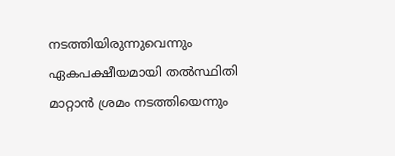നടത്തിയിരുന്നുവെന്നും ഏകപക്ഷീയമായി തല്‍സ്ഥിതി മാറ്റാന്‍ ശ്രമം നടത്തിയെന്നും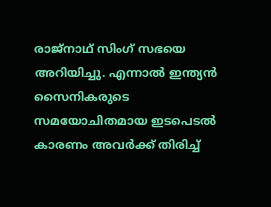രാജ്‌നാഥ് സിംഗ് സഭയെ അറിയിച്ചു. എന്നാല്‍ ഇന്ത്യന്‍ സൈനികരുടെ സമയോചിതമായ ഇടപെടല്‍ കാരണം അവര്‍ക്ക് തിരിച്ച്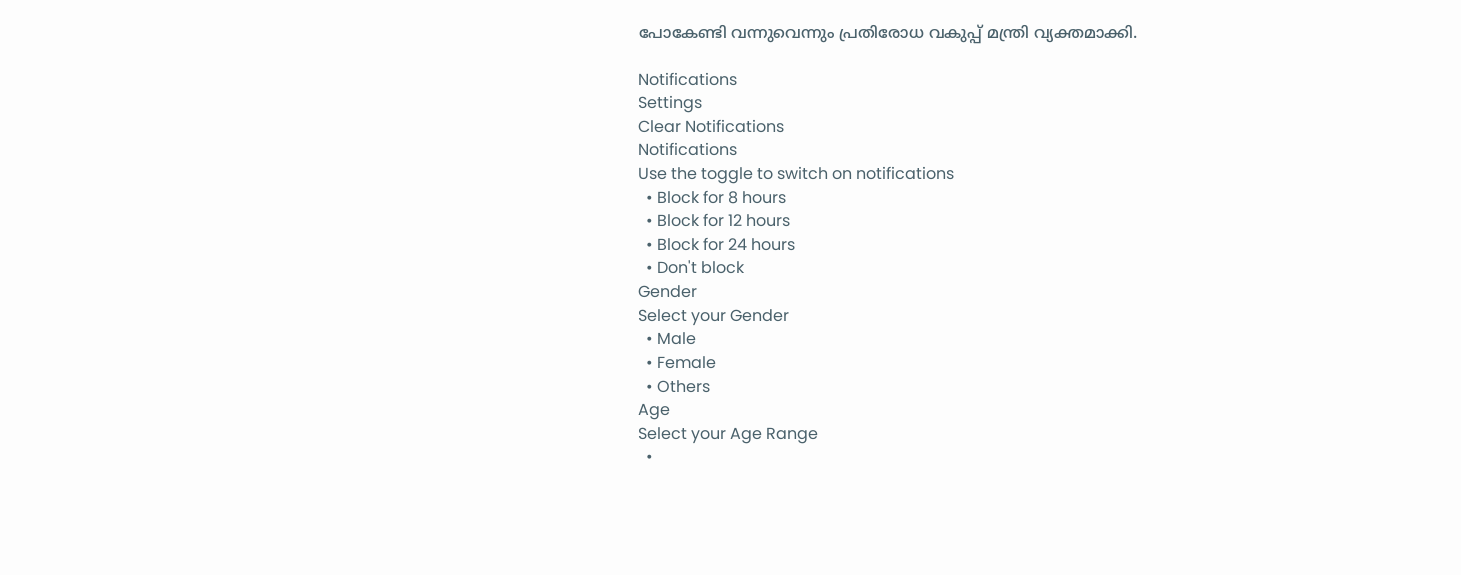പോകേണ്ടി വന്നുവെന്നും പ്രതിരോധ വകുപ്പ് മന്ത്രി വ്യക്തമാക്കി.

Notifications
Settings
Clear Notifications
Notifications
Use the toggle to switch on notifications
  • Block for 8 hours
  • Block for 12 hours
  • Block for 24 hours
  • Don't block
Gender
Select your Gender
  • Male
  • Female
  • Others
Age
Select your Age Range
  •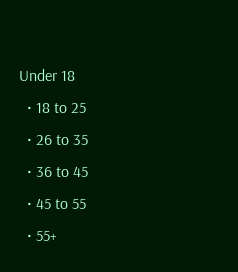Under 18
  • 18 to 25
  • 26 to 35
  • 36 to 45
  • 45 to 55
  • 55+